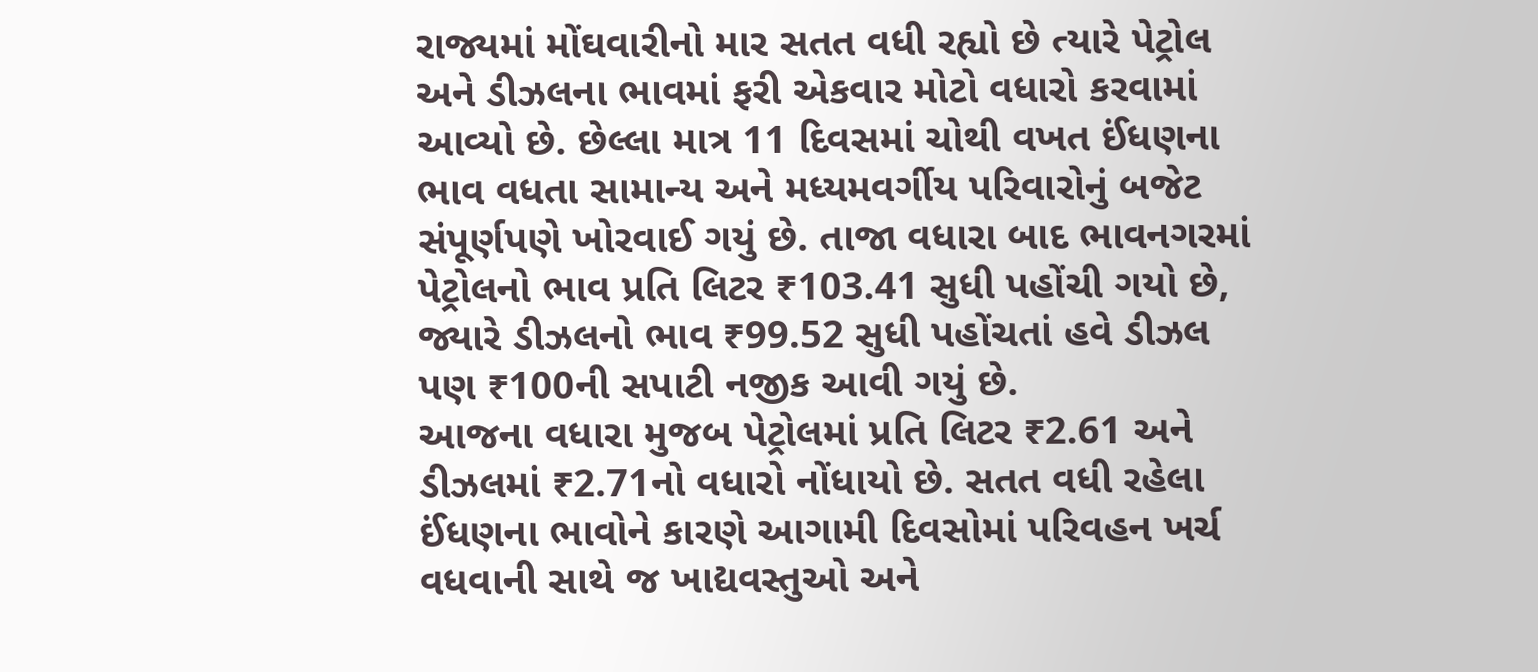રાજ્યમાં મોંઘવારીનો માર સતત વધી રહ્યો છે ત્યારે પેટ્રોલ અને ડીઝલના ભાવમાં ફરી એકવાર મોટો વધારો કરવામાં આવ્યો છે. છેલ્લા માત્ર 11 દિવસમાં ચોથી વખત ઈંધણના ભાવ વધતા સામાન્ય અને મધ્યમવર્ગીય પરિવારોનું બજેટ સંપૂર્ણપણે ખોરવાઈ ગયું છે. તાજા વધારા બાદ ભાવનગરમાં પેટ્રોલનો ભાવ પ્રતિ લિટર ₹103.41 સુધી પહોંચી ગયો છે, જ્યારે ડીઝલનો ભાવ ₹99.52 સુધી પહોંચતાં હવે ડીઝલ પણ ₹100ની સપાટી નજીક આવી ગયું છે.
આજના વધારા મુજબ પેટ્રોલમાં પ્રતિ લિટર ₹2.61 અને ડીઝલમાં ₹2.71નો વધારો નોંધાયો છે. સતત વધી રહેલા ઈંધણના ભાવોને કારણે આગામી દિવસોમાં પરિવહન ખર્ચ વધવાની સાથે જ ખાદ્યવસ્તુઓ અને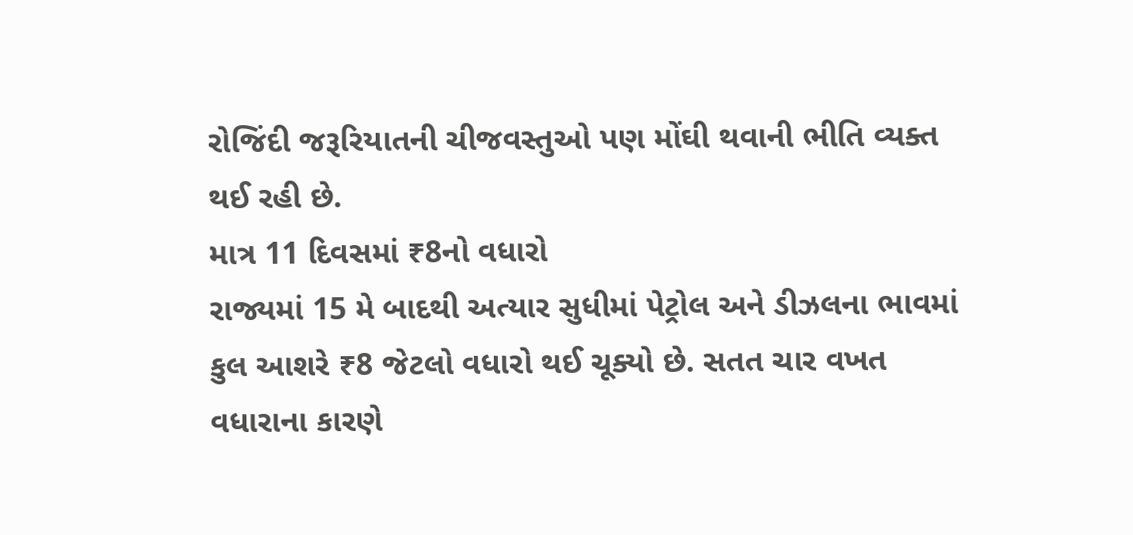રોજિંદી જરૂરિયાતની ચીજવસ્તુઓ પણ મોંઘી થવાની ભીતિ વ્યક્ત થઈ રહી છે.
માત્ર 11 દિવસમાં ₹8નો વધારો
રાજ્યમાં 15 મે બાદથી અત્યાર સુધીમાં પેટ્રોલ અને ડીઝલના ભાવમાં કુલ આશરે ₹8 જેટલો વધારો થઈ ચૂક્યો છે. સતત ચાર વખત વધારાના કારણે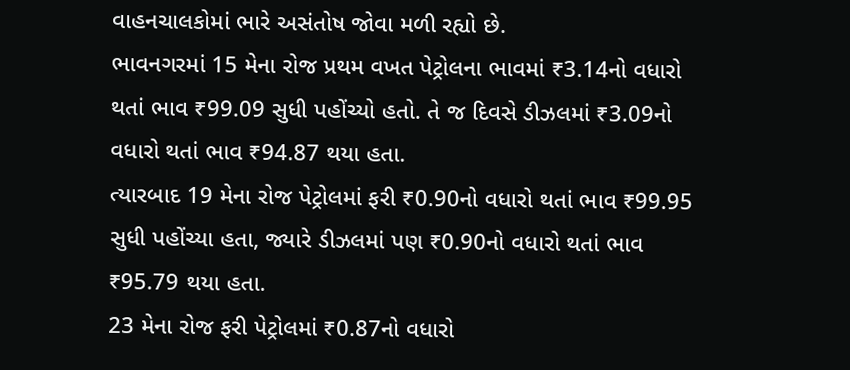વાહનચાલકોમાં ભારે અસંતોષ જોવા મળી રહ્યો છે.
ભાવનગરમાં 15 મેના રોજ પ્રથમ વખત પેટ્રોલના ભાવમાં ₹3.14નો વધારો થતાં ભાવ ₹99.09 સુધી પહોંચ્યો હતો. તે જ દિવસે ડીઝલમાં ₹3.09નો વધારો થતાં ભાવ ₹94.87 થયા હતા.
ત્યારબાદ 19 મેના રોજ પેટ્રોલમાં ફરી ₹0.90નો વધારો થતાં ભાવ ₹99.95 સુધી પહોંચ્યા હતા, જ્યારે ડીઝલમાં પણ ₹0.90નો વધારો થતાં ભાવ ₹95.79 થયા હતા.
23 મેના રોજ ફરી પેટ્રોલમાં ₹0.87નો વધારો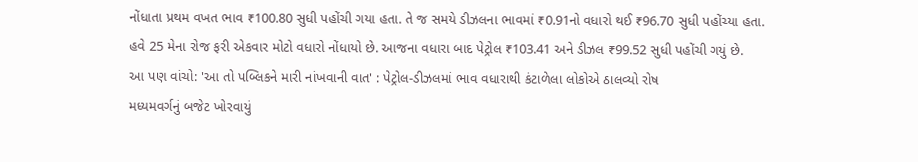નોંધાતા પ્રથમ વખત ભાવ ₹100.80 સુધી પહોંચી ગયા હતા. તે જ સમયે ડીઝલના ભાવમાં ₹0.91નો વધારો થઈ ₹96.70 સુધી પહોંચ્યા હતા.
હવે 25 મેના રોજ ફરી એકવાર મોટો વધારો નોંધાયો છે. આજના વધારા બાદ પેટ્રોલ ₹103.41 અને ડીઝલ ₹99.52 સુધી પહોંચી ગયું છે.
આ પણ વાંચો: 'આ તો પબ્લિકને મારી નાંખવાની વાત' : પેટ્રોલ-ડીઝલમાં ભાવ વધારાથી કંટાળેલા લોકોએ ઠાલવ્યો રોષ
મધ્યમવર્ગનું બજેટ ખોરવાયું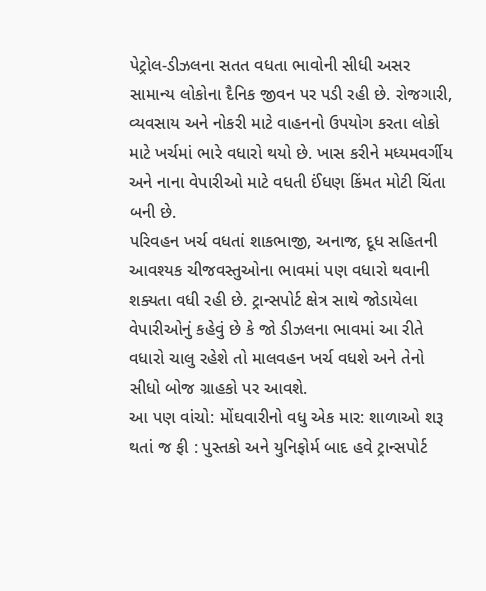પેટ્રોલ-ડીઝલના સતત વધતા ભાવોની સીધી અસર સામાન્ય લોકોના દૈનિક જીવન પર પડી રહી છે. રોજગારી, વ્યવસાય અને નોકરી માટે વાહનનો ઉપયોગ કરતા લોકો માટે ખર્ચમાં ભારે વધારો થયો છે. ખાસ કરીને મધ્યમવર્ગીય અને નાના વેપારીઓ માટે વધતી ઈંધણ કિંમત મોટી ચિંતા બની છે.
પરિવહન ખર્ચ વધતાં શાકભાજી, અનાજ, દૂધ સહિતની આવશ્યક ચીજવસ્તુઓના ભાવમાં પણ વધારો થવાની શક્યતા વધી રહી છે. ટ્રાન્સપોર્ટ ક્ષેત્ર સાથે જોડાયેલા વેપારીઓનું કહેવું છે કે જો ડીઝલના ભાવમાં આ રીતે વધારો ચાલુ રહેશે તો માલવહન ખર્ચ વધશે અને તેનો સીધો બોજ ગ્રાહકો પર આવશે.
આ પણ વાંચો: મોંઘવારીનો વધુ એક માર: શાળાઓ શરૂ થતાં જ ફી : પુસ્તકો અને યુનિફોર્મ બાદ હવે ટ્રાન્સપોર્ટ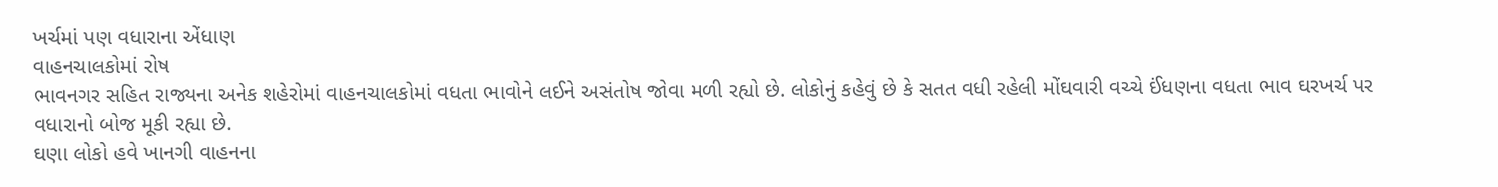ખર્ચમાં પણ વધારાના એંધાણ
વાહનચાલકોમાં રોષ
ભાવનગર સહિત રાજ્યના અનેક શહેરોમાં વાહનચાલકોમાં વધતા ભાવોને લઈને અસંતોષ જોવા મળી રહ્યો છે. લોકોનું કહેવું છે કે સતત વધી રહેલી મોંઘવારી વચ્ચે ઈંધણના વધતા ભાવ ઘરખર્ચ પર વધારાનો બોજ મૂકી રહ્યા છે.
ઘણા લોકો હવે ખાનગી વાહનના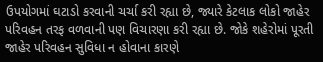ઉપયોગમાં ઘટાડો કરવાની ચર્ચા કરી રહ્યા છે, જ્યારે કેટલાક લોકો જાહેર પરિવહન તરફ વળવાની પણ વિચારણા કરી રહ્યા છે. જોકે શહેરોમાં પૂરતી જાહેર પરિવહન સુવિધા ન હોવાના કારણે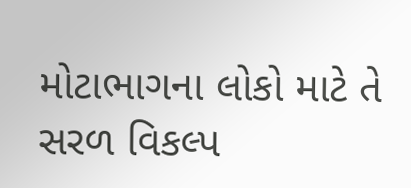મોટાભાગના લોકો માટે તે સરળ વિકલ્પ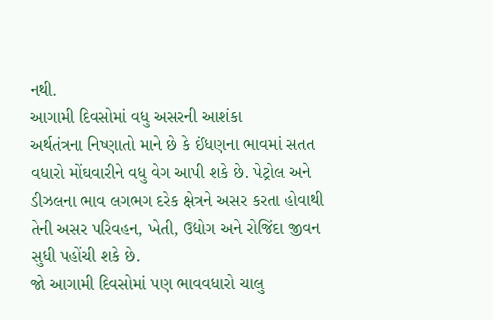નથી.
આગામી દિવસોમાં વધુ અસરની આશંકા
અર્થતંત્રના નિષ્ણાતો માને છે કે ઈંધણના ભાવમાં સતત વધારો મોંઘવારીને વધુ વેગ આપી શકે છે. પેટ્રોલ અને ડીઝલના ભાવ લગભગ દરેક ક્ષેત્રને અસર કરતા હોવાથી તેની અસર પરિવહન, ખેતી, ઉદ્યોગ અને રોજિંદા જીવન સુધી પહોંચી શકે છે.
જો આગામી દિવસોમાં પણ ભાવવધારો ચાલુ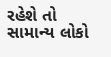રહેશે તો સામાન્ય લોકો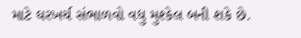માટે ઘરખર્ચ સંભાળવો વધુ મુશ્કેલ બની શકે છે.